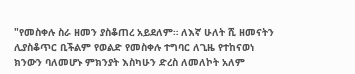"የመስቀሉ ስራ ዘመን ያስቆጠረ አይደለም። ለእኛ ሁለት ሺ ዘመናትን ሊያስቆጥር ቢችልም የወልድ የመስቀሉ ተግባር ለጊዜ የተከናወነ ክንውን ባለመሆኑ ምክንያት እስካሁን ድረስ ለመለኮት አለም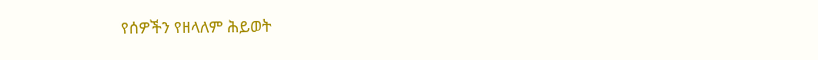የሰዎችን የዘላለም ሕይወት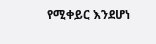የሚቀይር እንደሆነ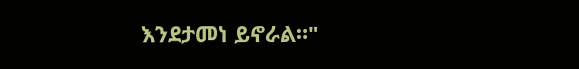እንደታመነ ይኖራል።"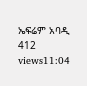ኤፍሬም አባዲ 412 views11:04